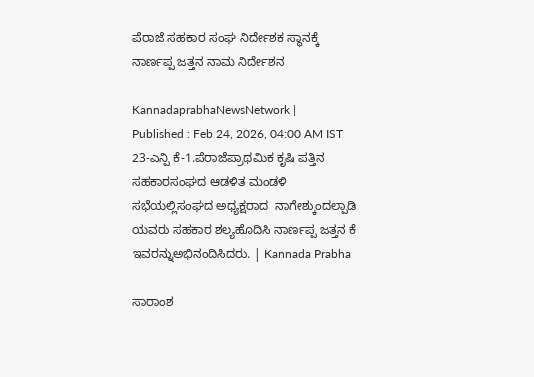ಪೆರಾಜೆ ಸಹಕಾರ ಸಂಘ ನಿರ್ದೇಶಕ ಸ್ಥಾನಕ್ಕೆ ನಾರ್ಣಪ್ಪ ಜತ್ತನ ನಾಮ ನಿರ್ದೇಶನ

KannadaprabhaNewsNetwork |
Published : Feb 24, 2026, 04:00 AM IST
23-ಎನ್ಪಿ ಕೆ-1.ಪೆರಾಜೆಪ್ರಾಥಮಿಕ ಕೃಷಿ ಪತ್ತಿನ ಸಹಕಾರಸಂಘದ ಆಡಳಿತ ಮಂಡಳಿ ಸಭೆಯಲ್ಲಿಸಂಘದ ಅಧ್ಯಕ್ಷರಾದ  ನಾಗೇಶ್ಕುಂದಲ್ಪಾಡಿ ಯವರು ಸಹಕಾರ ಶಲ್ಯಹೊದಿಸಿ ನಾರ್ಣಪ್ಪ ಜತ್ತನ ಕೆ ಇವರನ್ನುಅಭಿನಂದಿಸಿದರು. | Kannada Prabha

ಸಾರಾಂಶ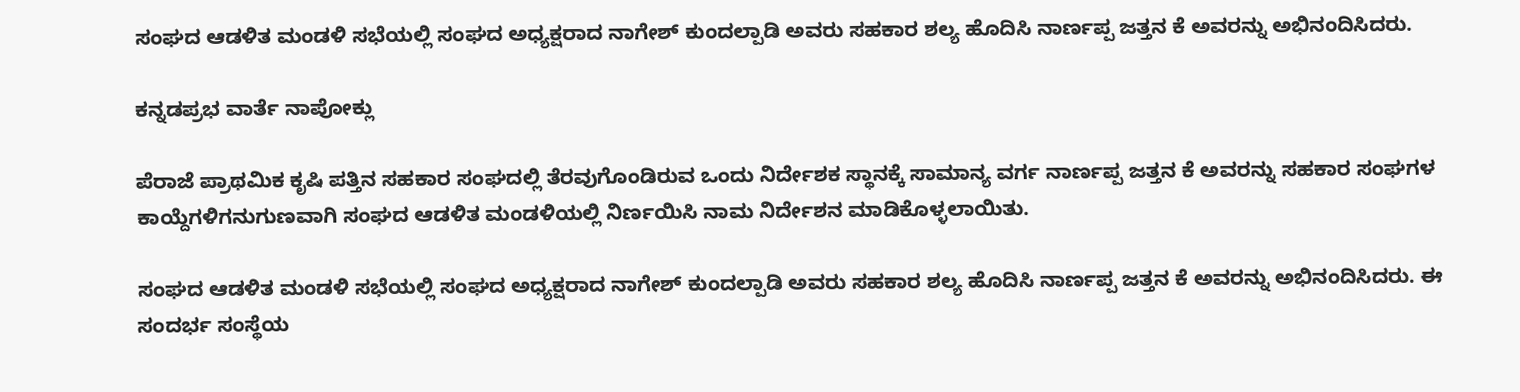ಸಂಘದ ಆಡಳಿತ ಮಂಡಳಿ ಸಭೆಯಲ್ಲಿ ಸಂಘದ ಅಧ್ಯಕ್ಷರಾದ ನಾಗೇಶ್ ಕುಂದಲ್ಪಾಡಿ ಅವರು ಸಹಕಾರ ಶಲ್ಯ ಹೊದಿಸಿ ನಾರ್ಣಪ್ಪ ಜತ್ತನ ಕೆ ಅವರನ್ನು ಅಭಿನಂದಿಸಿದರು.

ಕನ್ನಡಪ್ರಭ ವಾರ್ತೆ ನಾಪೋಕ್ಲು

ಪೆರಾಜೆ ಪ್ರಾಥಮಿಕ ಕೃಷಿ ಪತ್ತಿನ ಸಹಕಾರ ಸಂಘದಲ್ಲಿ ತೆರವುಗೊಂಡಿರುವ ಒಂದು ನಿರ್ದೇಶಕ ಸ್ಥಾನಕ್ಕೆ ಸಾಮಾನ್ಯ ವರ್ಗ ನಾರ್ಣಪ್ಪ ಜತ್ತನ ಕೆ ಅವರನ್ನು ಸಹಕಾರ ಸಂಘಗಳ ಕಾಯ್ದೆಗಳಿಗನುಗುಣವಾಗಿ ಸಂಘದ ಆಡಳಿತ ಮಂಡಳಿಯಲ್ಲಿ ನಿರ್ಣಯಿಸಿ ನಾಮ ನಿರ್ದೇಶನ ಮಾಡಿಕೊಳ್ಳಲಾಯಿತು.

ಸಂಘದ ಆಡಳಿತ ಮಂಡಳಿ ಸಭೆಯಲ್ಲಿ ಸಂಘದ ಅಧ್ಯಕ್ಷರಾದ ನಾಗೇಶ್ ಕುಂದಲ್ಪಾಡಿ ಅವರು ಸಹಕಾರ ಶಲ್ಯ ಹೊದಿಸಿ ನಾರ್ಣಪ್ಪ ಜತ್ತನ ಕೆ ಅವರನ್ನು ಅಭಿನಂದಿಸಿದರು. ಈ ಸಂದರ್ಭ ಸಂಸ್ಥೆಯ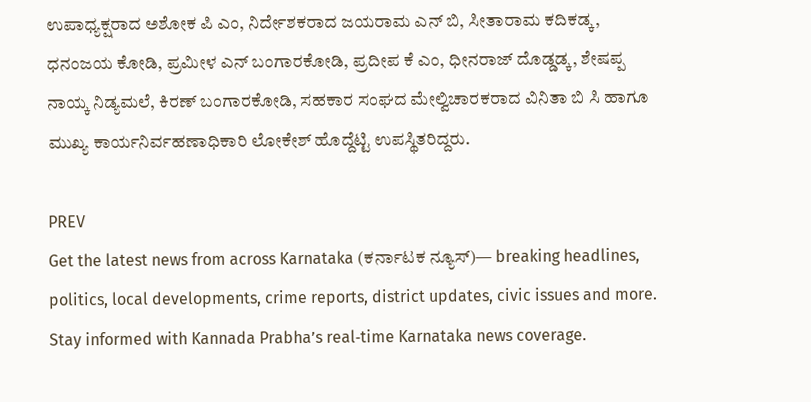ಉಪಾಧ್ಯಕ್ಷರಾದ ಅಶೋಕ ಪಿ ಎಂ, ನಿರ್ದೇಶಕರಾದ ಜಯರಾಮ ಎನ್ ಬಿ, ಸೀತಾರಾಮ ಕದಿಕಡ್ಕ, ಧನಂಜಯ ಕೋಡಿ, ಪ್ರಮೀಳ ಎನ್ ಬಂಗಾರಕೋಡಿ, ಪ್ರದೀಪ ಕೆ ಎಂ, ಧೀನರಾಜ್ ದೊಡ್ಡಡ್ಕ, ಶೇಷಪ್ಪ ನಾಯ್ಕ ನಿಡ್ಯಮಲೆ, ಕಿರಣ್ ಬಂಗಾರಕೋಡಿ, ಸಹಕಾರ ಸಂಘದ ಮೇಲ್ವಿಚಾರಕರಾದ ವಿನಿತಾ ಬಿ ಸಿ ಹಾಗೂ ಮುಖ್ಯ ಕಾರ್ಯನಿರ್ವಹಣಾಧಿಕಾರಿ ಲೋಕೇಶ್ ಹೊದ್ದೆಟ್ಟಿ ಉಪಸ್ಥಿತರಿದ್ದರು.

PREV
Get the latest news from across Karnataka (ಕರ್ನಾಟಕ ನ್ಯೂಸ್)— breaking headlines, politics, local developments, crime reports, district updates, civic issues and more. Stay informed with Kannada Prabha’s real‑time Karnataka news coverage.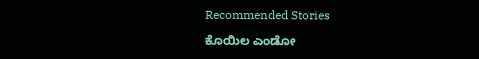Recommended Stories

ಕೊಯಿಲ ಎಂಡೋ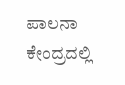ಪಾಲನಾ ಕೇಂದ್ರದಲ್ಲಿ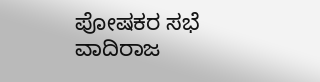ಪೋಷಕರ ಸಭೆ
ವಾದಿರಾಜ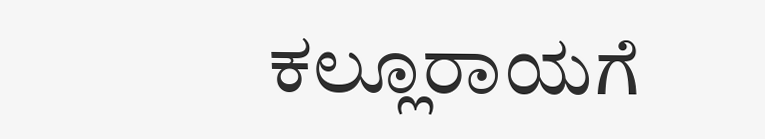ಕಲ್ಲೂರಾಯಗೆ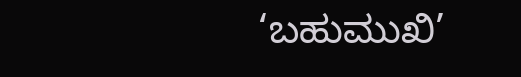‘ಬಹುಮುಖಿ’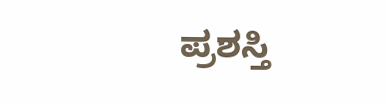ಪ್ರಶಸ್ತಿ